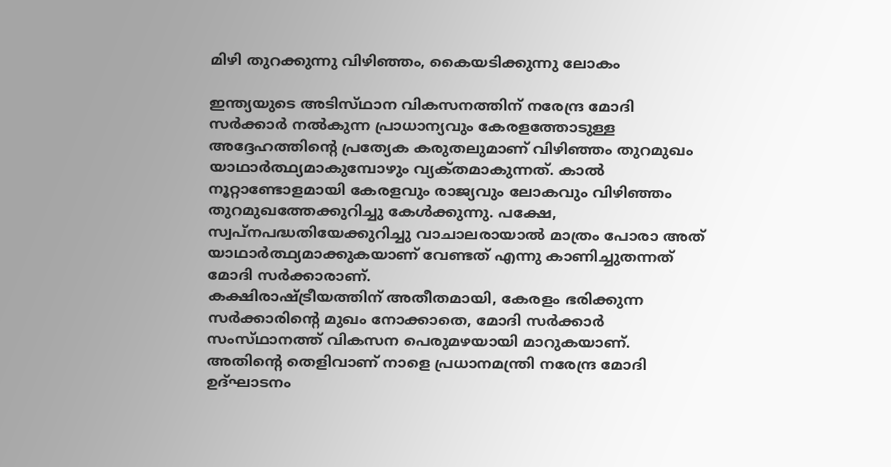മിഴി തുറക്കുന്നു വിഴിഞ്ഞം, കൈയടിക്കുന്നു ലോകം

ഇന്ത്യയുടെ അടിസ്‌ഥാന വികസനത്തിന്‌ നരേന്ദ്ര മോദി സര്‍ക്കാര്‍ നല്‍കുന്ന പ്രാധാന്യവും കേരളത്തോടുള്ള അദ്ദേഹത്തിന്റെ പ്രത്യേക കരുതലുമാണ്‌ വിഴിഞ്ഞം തുറമുഖം യാഥാര്‍ത്ഥ്യമാകുമ്പോഴും വ്യക്‌തമാകുന്നത്‌. കാല്‍ നൂറ്റാണ്ടോളമായി കേരളവും രാജ്യവും ലോകവും വിഴിഞ്ഞം തുറമുഖത്തേക്കുറിച്ചു കേള്‍ക്കുന്നു. പക്ഷേ, സ്വപ്‌നപദ്ധതിയേക്കുറിച്ചു വാചാലരായാല്‍ മാത്രം പോരാ അത്‌ യാഥാര്‍ത്ഥ്യമാക്കുകയാണ്‌ വേണ്ടത്‌ എന്നു കാണിച്ചുതന്നത്‌ മോദി സര്‍ക്കാരാണ്‌.
കക്ഷിരാഷ്‌ട്രീയത്തിന്‌ അതീതമായി, കേരളം ഭരിക്കുന്ന സര്‍ക്കാരിന്റെ മുഖം നോക്കാതെ, മോദി സര്‍ക്കാര്‍ സംസ്‌ഥാനത്ത്‌ വികസന പെരുമഴയായി മാറുകയാണ്‌. അതിന്റെ തെളിവാണ്‌ നാളെ പ്രധാനമന്ത്രി നരേന്ദ്ര മോദി ഉദ്‌ഘാടനം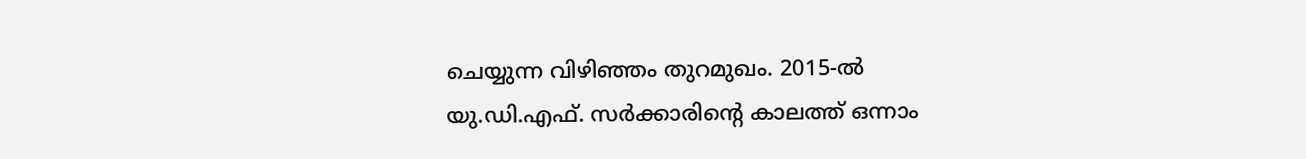ചെയ്യുന്ന വിഴിഞ്ഞം തുറമുഖം. 2015-ല്‍ യു.ഡി.എഫ്‌. സര്‍ക്കാരിന്റെ കാലത്ത്‌ ഒന്നാം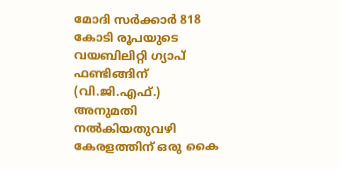മോദി സര്‍ക്കാര്‍ 818 കോടി രൂപയുടെ വയബിലിറ്റി ഗ്യാപ്‌ ഫണ്ടിങ്ങിന്‌ (വി.ജി.എഫ്‌.) അനുമതി നല്‍കിയതുവഴി കേരളത്തിന്‌ ഒരു കൈ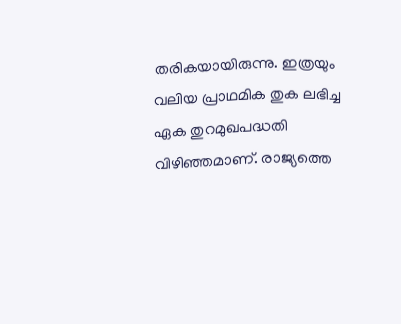തരികയായിരുന്നു. ഇത്രയും വലിയ പ്രാഥമിക തുക ലഭിച്ച ഏക തുറമുഖപദ്ധതി വിഴിഞ്ഞമാണ്‌. രാജ്യത്തെ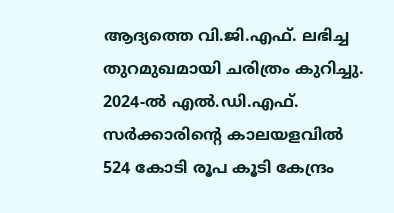ആദ്യത്തെ വി.ജി.എഫ്‌. ലഭിച്ച തുറമുഖമായി ചരിത്രം കുറിച്ചു. 2024-ല്‍ എല്‍.ഡി.എഫ്‌. സര്‍ക്കാരിന്റെ കാലയളവില്‍ 524 കോടി രൂപ കൂടി കേന്ദ്രം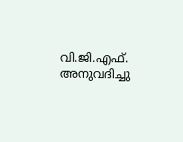വി.ജി.എഫ്‌. അനുവദിച്ചു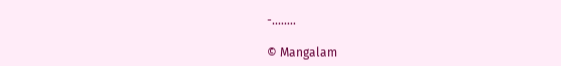-........

© Mangalam